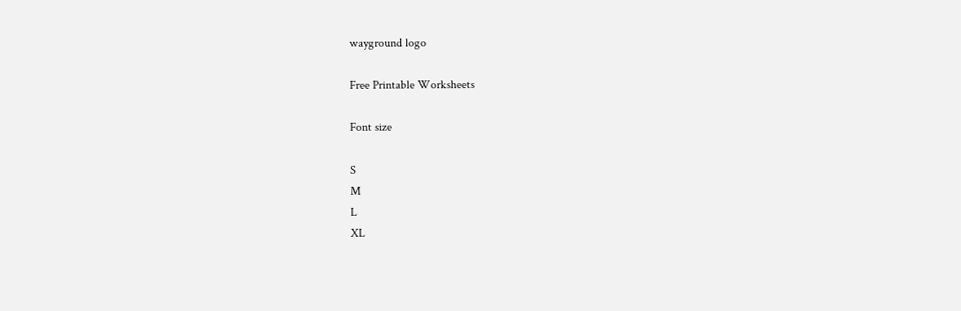wayground logo

Free Printable Worksheets

Font size

S
M
L
XL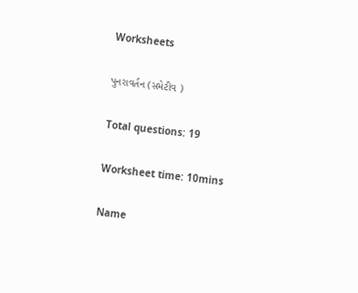Worksheets

પુનરાવર્તન (સમેટીવ )

Total questions: 19

Worksheet time: 10mins

Name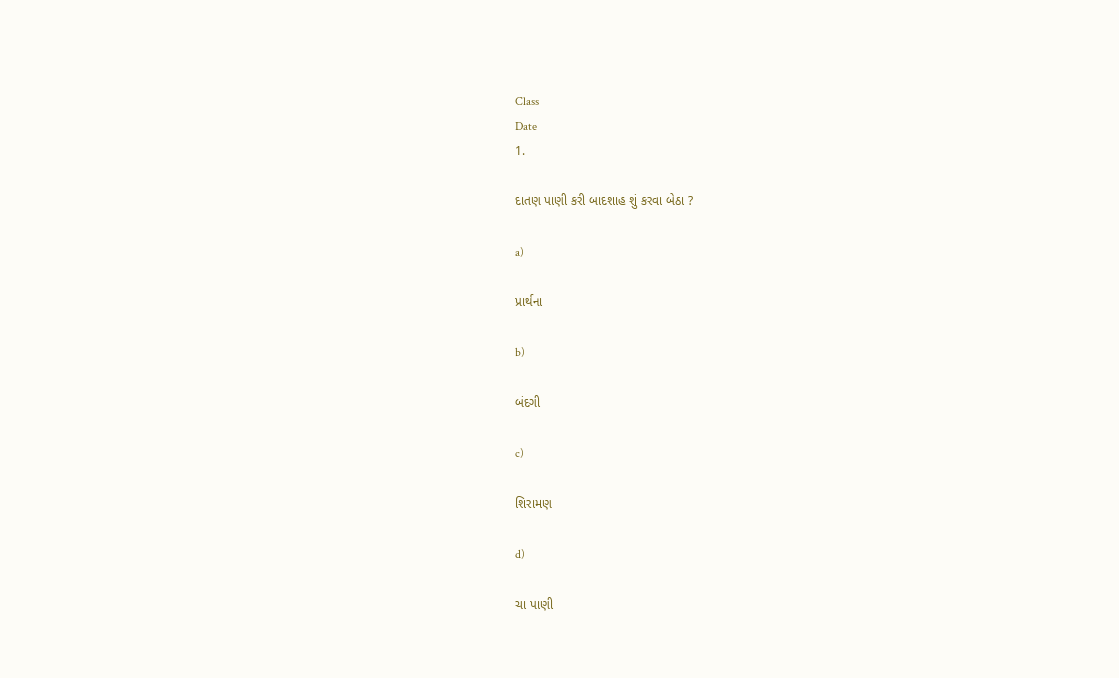Class
Date
1.

દાતણ પાણી કરી બાદશાહ શું કરવા બેઠા ?

a)

પ્રાર્થના

b)

બંદગી

c)

શિરામણ

d)

ચા પાણી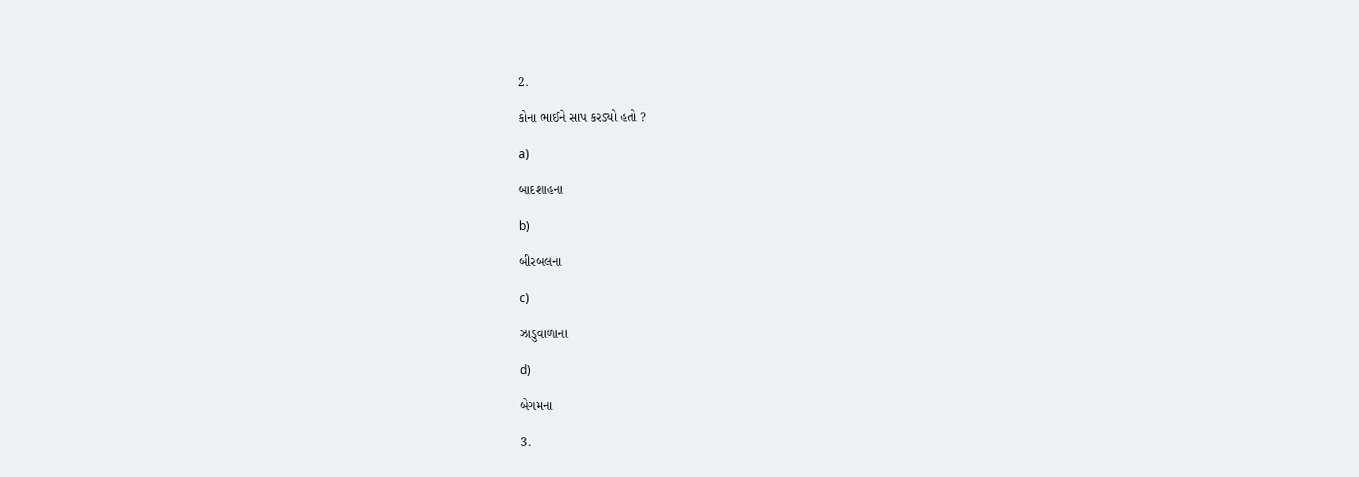2.

કોના ભાઈને સાપ કરડ્યો હતો ?

a)

બાદશાહના

b)

બીરબલના

c)

ઝાડુવાળાના

d)

બેગમના

3.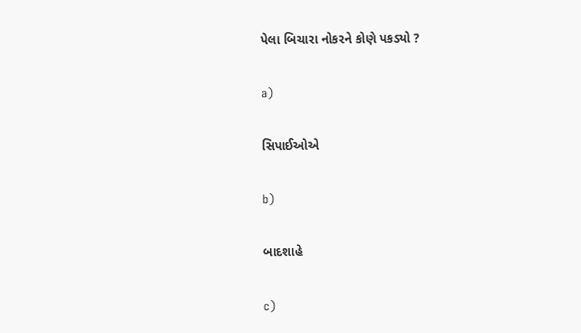પેલા બિચારા નોકરને કોણે પકડ્યો ?

a)

સિપાઈઓએ

b)

બાદશાહે

c)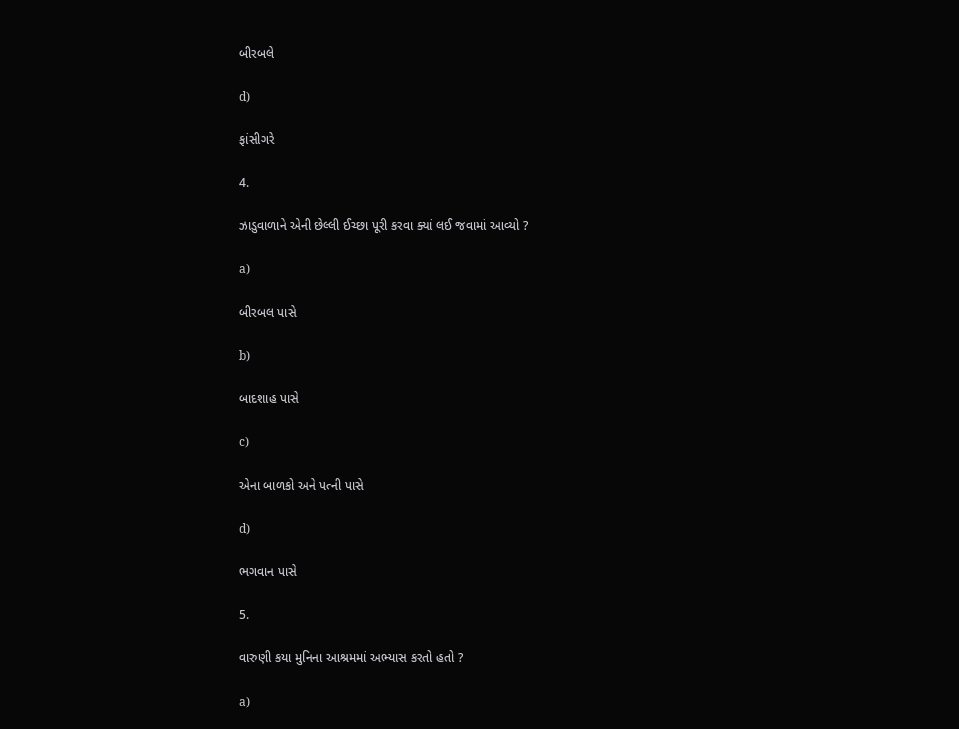બીરબલે

d)

ફાંસીગરે

4.

ઝાડુવાળાને એની છેલ્લી ઈચ્છા પૂરી કરવા ક્યાં લઈ જવામાં આવ્યો ?

a)

બીરબલ પાસે

b)

બાદશાહ પાસે

c)

એના બાળકો અને પત્ની પાસે

d)

ભગવાન પાસે

5.

વારુણી કયા મુનિના આશ્રમમાં અભ્યાસ કરતો હતો ?

a)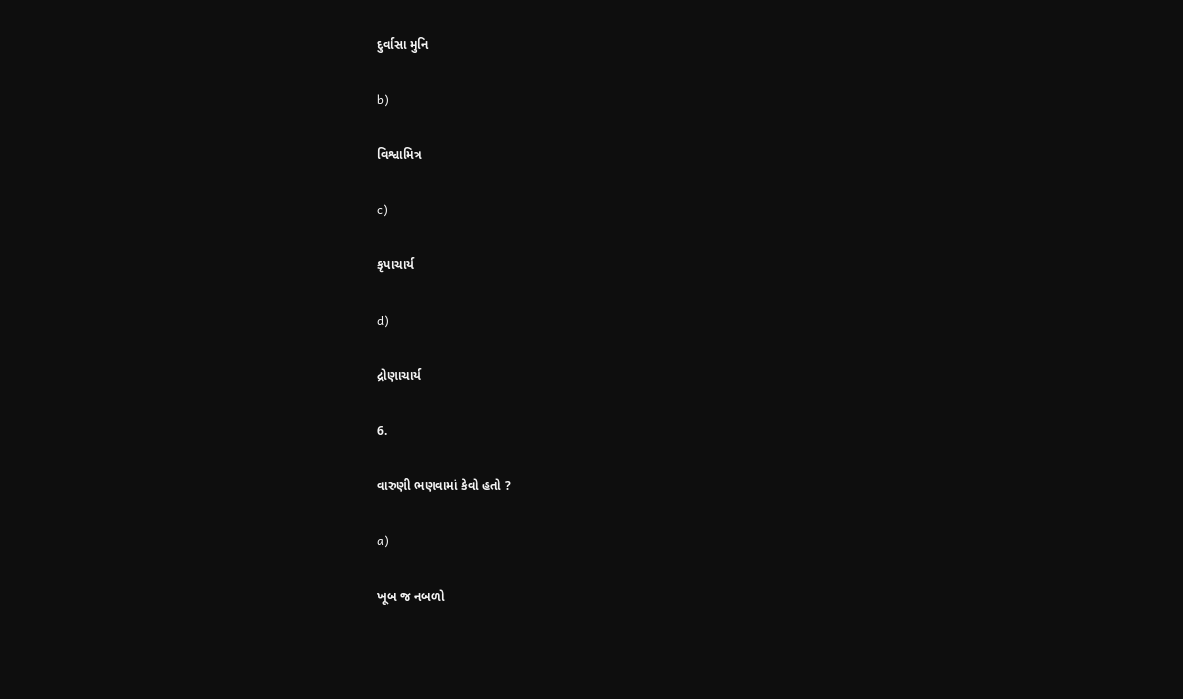દુર્વાસા મુનિ

b)

વિશ્વામિત્ર

c)

કૃપાચાર્ય

d)

દ્રોણાચાર્ય

6.

વારુણી ભણવામાં કેવો હતો ?

a)

ખૂબ જ નબળો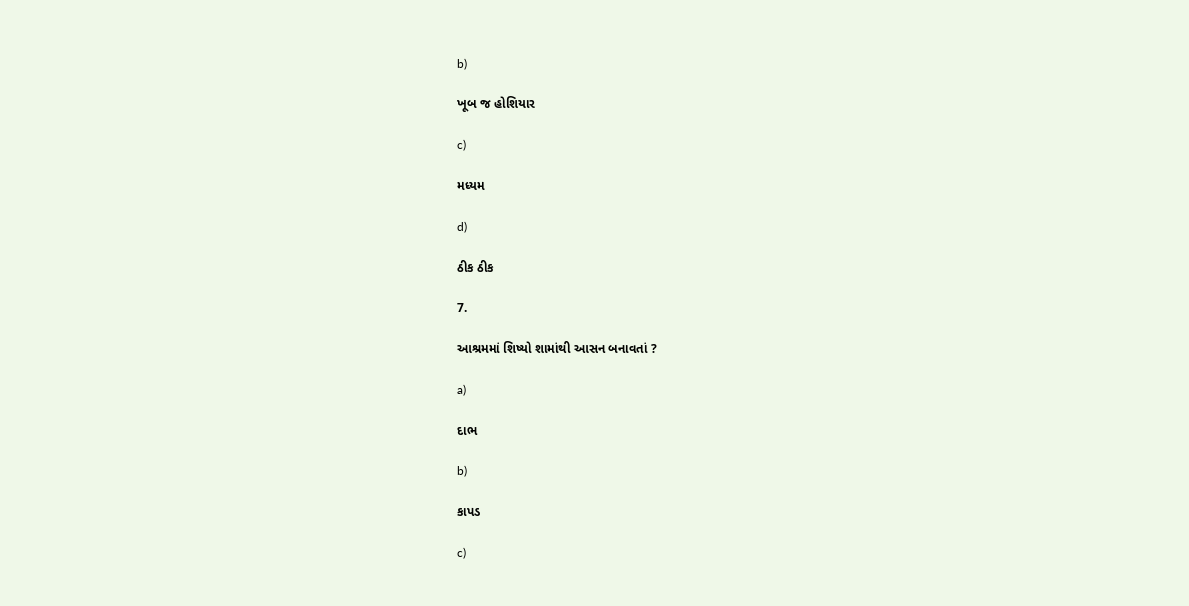b)

ખૂબ જ હોશિયાર

c)

મધ્યમ

d)

ઠીક ઠીક

7.

આશ્રમમાં શિષ્યો શામાંથી આસન બનાવતાં ?

a)

દાભ

b)

કાપડ

c)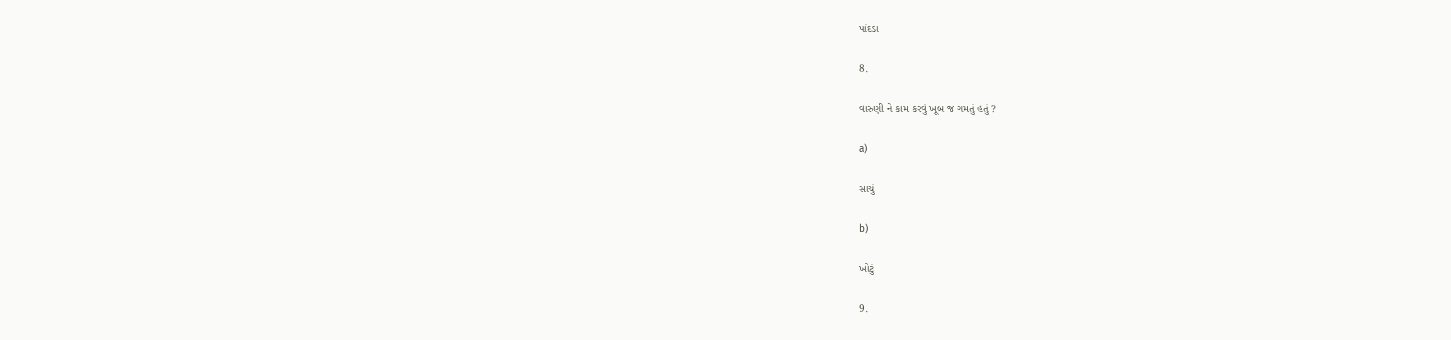પાંદડા

8.

વારુણી ને કામ કરવું ખૂબ જ ગમતું હતું ?

a)

સાચું

b)

ખોટું

9.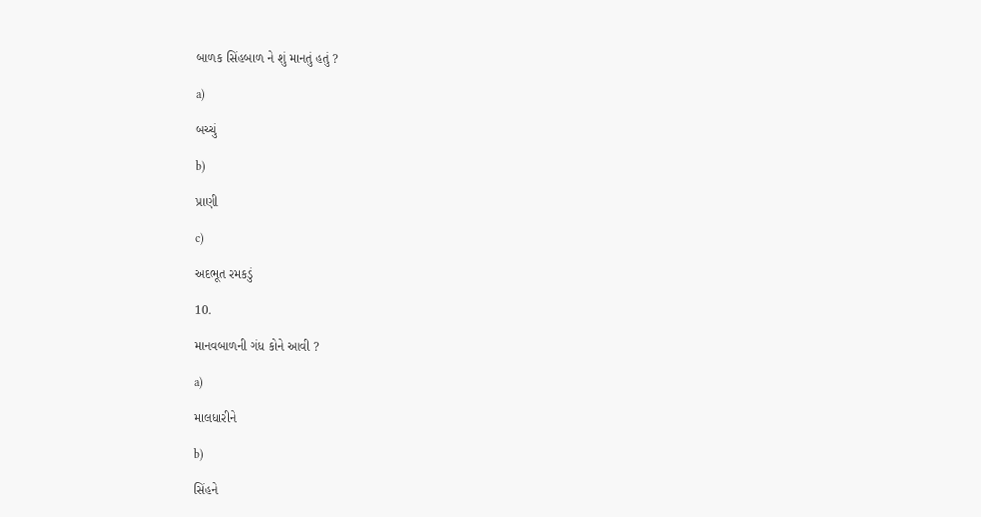બાળક સિંહબાળ ને શું માનતું હતું ?

a)

બચ્ચું

b)

પ્રાણી

c)

અદભૂત રમકડું

10.

માનવબાળની ગંધ કોને આવી ?

a)

માલધારીને

b)

સિંહને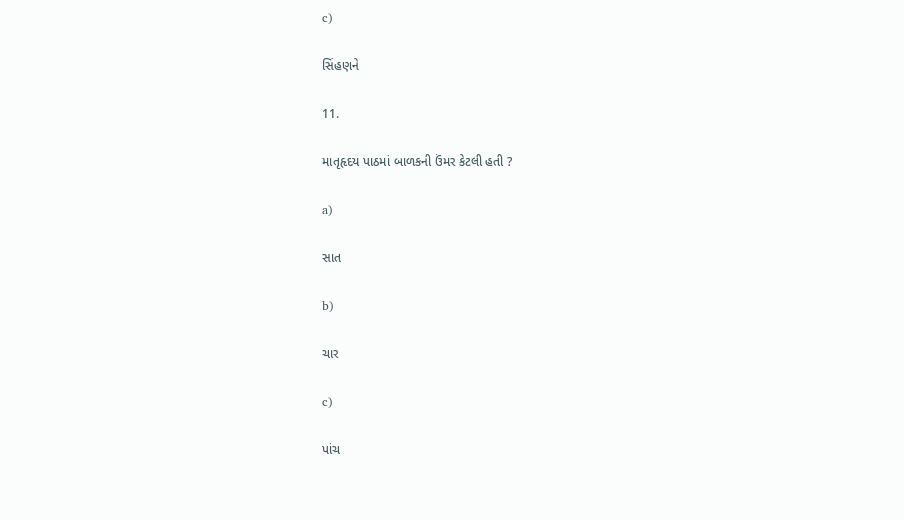c)

સિંહણને

11.

માતૃહૃદય પાઠમાં બાળકની ઉંમર કેટલી હતી ?

a)

સાત

b)

ચાર

c)

પાંચ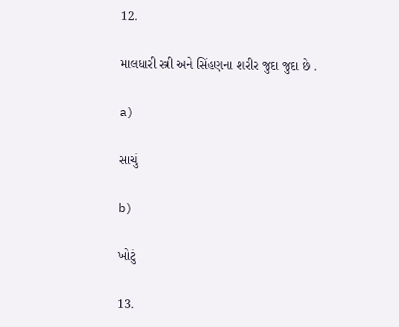12.

માલધારી સ્ત્રી અને સિંહણના શરીર જુદા જુદા છે .

a)

સાચું

b)

ખોટું

13.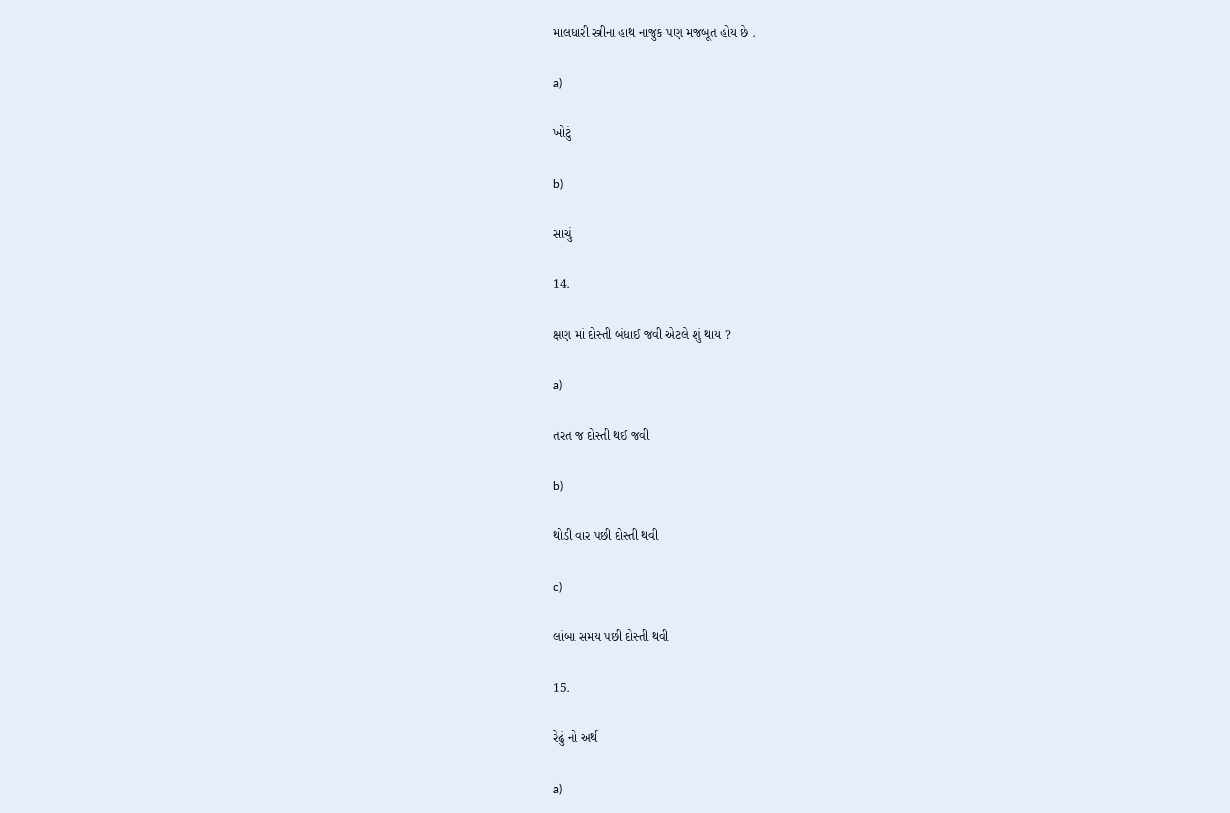માલધારી સ્ત્રીના હાથ નાજુક પણ મજબૂત હોય છે .

a)

ખોટું

b)

સાચું

14.

ક્ષણ માં દોસ્તી બંધાઈ જવી એટલે શું થાય ?

a)

તરત જ દોસ્તી થઈ જવી

b)

થોડી વાર પછી દોસ્તી થવી

c)

લાંબા સમય પછી દોસ્તી થવી

15.

રેઢું નો અર્થ

a)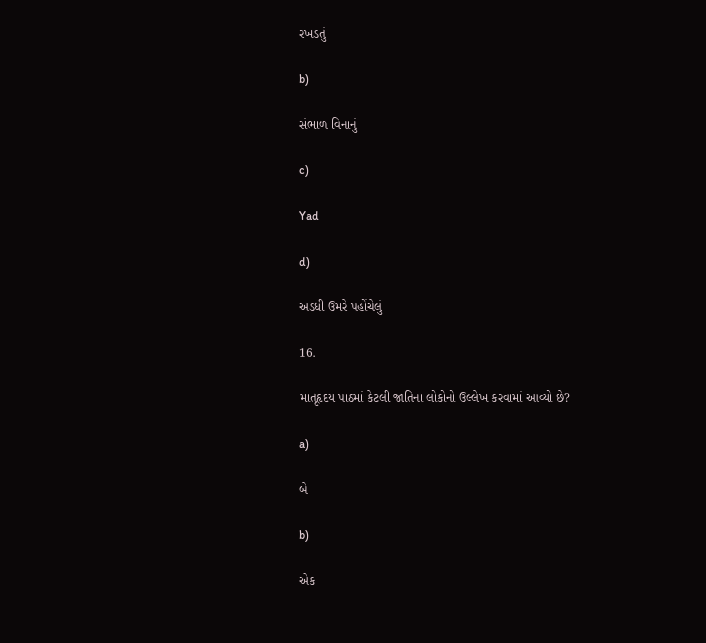રખડતું

b)

સંભાળ વિનાનું

c)

Yad

d)

અડધી ઉમરે પહોંચેલું

16.

માતૃહૃદય પાઠમાં કેટલી જાતિના લોકોનો ઉલ્લેખ કરવામાં આવ્યો છે?

a)

બે

b)

એક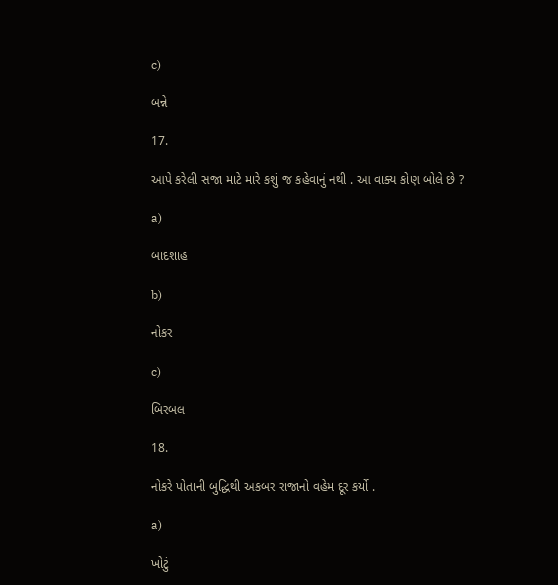c)

બન્ને

17.

આપે કરેલી સજા માટે મારે કશું જ કહેવાનું નથી . આ વાક્ય કોણ બોલે છે ?

a)

બાદશાહ

b)

નોકર

c)

બિરબલ

18.

નોકરે પોતાની બુદ્ધિથી અકબર રાજાનો વહેમ દૂર કર્યો .

a)

ખોટું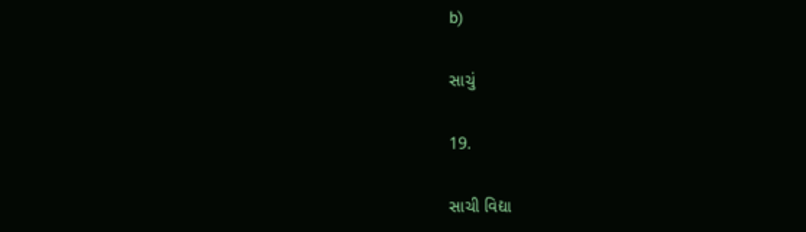b)

સાચું

19.

સાચી વિદ્યા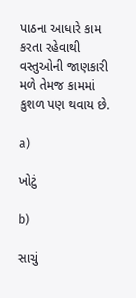પાઠના આધારે કામ કરતા રહેવાથી વસ્તુઓની જાણકારી મળે તેમજ કામમાં કુશળ પણ થવાય છે.

a)

ખોટું

b)

સાચું